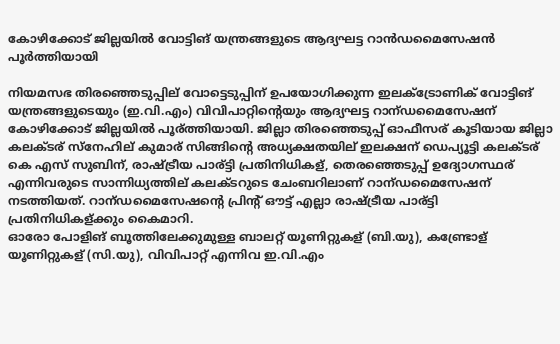കോഴിക്കോട് ജില്ലയിൽ വോട്ടിങ് യന്ത്രങ്ങളുടെ ആദ്യഘട്ട റാന്‍ഡമൈസേഷൻ പൂർത്തിയായി

നിയമസഭ തിരഞ്ഞെടുപ്പില് വോട്ടെടുപ്പിന് ഉപയോഗിക്കുന്ന ഇലക്‌ട്രോണിക് വോട്ടിങ് യന്ത്രങ്ങളുടെയും (ഇ.വി.എം) വിവിപാറ്റിന്റെയും ആദ്യഘട്ട റാന്ഡമൈസേഷന് കോഴിക്കോട് ജില്ലയിൽ പൂര്ത്തിയായി. ജില്ലാ തിരഞ്ഞെടുപ്പ് ഓഫീസര് കൂടിയായ ജില്ലാ കലക്ടര് സ്‌നേഹില് കുമാര് സിങ്ങിന്റെ അധ്യക്ഷതയില് ഇലക്ഷന് ഡെപ്യൂട്ടി കലക്ടര് കെ എസ് സുബിന്, രാഷ്ട്രീയ പാര്ട്ടി പ്രതിനിധികള്, തെരഞ്ഞെടുപ്പ് ഉദ്യോഗസ്ഥര് എന്നിവരുടെ സാന്നിധ്യത്തില് കലക്ടറുടെ ചേംബറിലാണ് റാന്ഡമൈസേഷന് നടത്തിയത്. റാന്ഡമൈസേഷന്റെ പ്രിന്റ് ഔട്ട് എല്ലാ രാഷ്ട്രീയ പാര്ട്ടി പ്രതിനിധികള്ക്കും കൈമാറി.
ഓരോ പോളിങ് ബൂത്തിലേക്കുമുള്ള ബാലറ്റ് യൂണിറ്റുകള് (ബി.യു), കണ്ട്രോള് യൂണിറ്റുകള് (സി.യു), വിവിപാറ്റ് എന്നിവ ഇ.വി.എം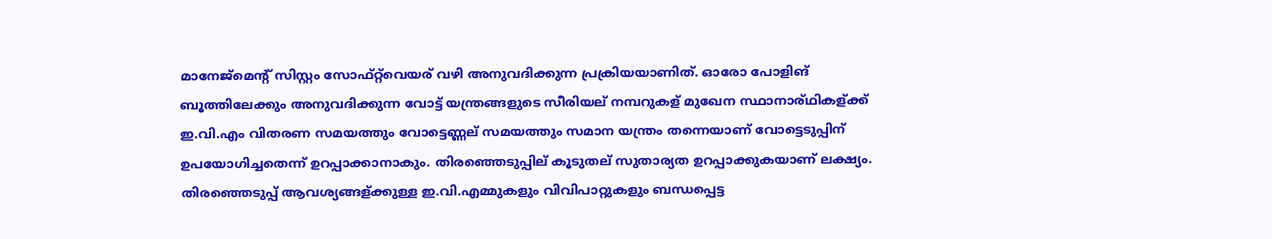മാനേജ്മെന്റ് സിസ്റ്റം സോഫ്റ്റ്‌വെയര് വഴി അനുവദിക്കുന്ന പ്രക്രിയയാണിത്. ഓരോ പോളിങ് ബൂത്തിലേക്കും അനുവദിക്കുന്ന വോട്ട് യന്ത്രങ്ങളുടെ സീരിയല് നമ്പറുകള് മുഖേന സ്ഥാനാര്ഥികള്ക്ക് ഇ.വി.എം വിതരണ സമയത്തും വോട്ടെണ്ണല് സമയത്തും സമാന യന്ത്രം തന്നെയാണ് വോട്ടെടുപ്പിന് ഉപയോഗിച്ചതെന്ന് ഉറപ്പാക്കാനാകും. തിരഞ്ഞെടുപ്പില് കൂടുതല് സുതാര്യത ഉറപ്പാക്കുകയാണ് ലക്ഷ്യം.
തിരഞ്ഞെടുപ്പ് ആവശ്യങ്ങള്ക്കുള്ള ഇ.വി.എമ്മുകളും വിവിപാറ്റുകളും ബന്ധപ്പെട്ട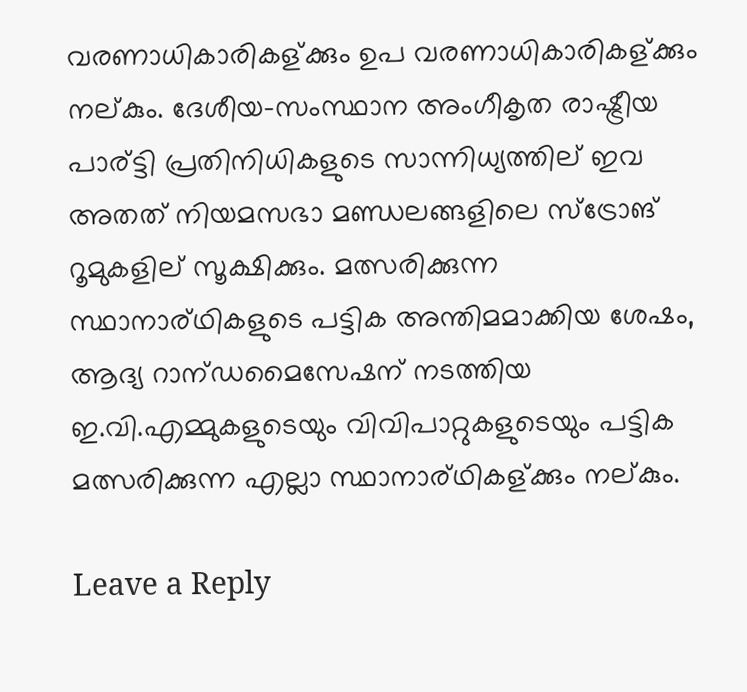വരണാധികാരികള്ക്കും ഉപ വരണാധികാരികള്ക്കും നല്കും. ദേശീയ-സംസ്ഥാന അംഗീകൃത രാഷ്ട്രീയ പാര്ട്ടി പ്രതിനിധികളുടെ സാന്നിധ്യത്തില് ഇവ അതത് നിയമസഭാ മണ്ഡലങ്ങളിലെ സ്‌ട്രോങ് റൂമുകളില് സൂക്ഷിക്കും. മത്സരിക്കുന്ന സ്ഥാനാര്ഥികളുടെ പട്ടിക അന്തിമമാക്കിയ ശേഷം, ആദ്യ റാന്ഡമൈസേഷന് നടത്തിയ ഇ.വി.എമ്മുകളുടെയും വിവിപാറ്റുകളുടെയും പട്ടിക മത്സരിക്കുന്ന എല്ലാ സ്ഥാനാര്ഥികള്ക്കും നല്കും.

Leave a Reply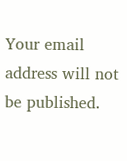Your email address will not be published.